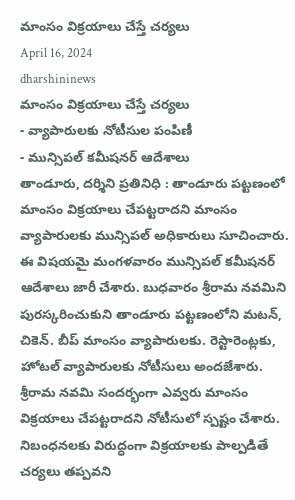మాంసం విక్రయాలు చేస్తే చర్యలు
April 16, 2024
dharshininews
మాంసం విక్రయాలు చేస్తే చర్యలు
- వ్యాపారులకు నోటీసుల పంపిణీ
- మున్సిపల్ కమీషనర్ ఆదేశాలు
తాండూరు, దర్శిని ప్రతినిధి : తాండూరు పట్టణంలో మాంసం విక్రయాలు చేపట్టరాదని మాంసం వ్యాపారులకు మున్సిపల్ అధికారులు సూచించారు. ఈ విషయమై మంగళవారం మున్సిపల్ కమీషనర్ ఆదేశాలు జారీ చేశారు. బుధవారం శ్రీరామ నవమిని పురస్కరించుకుని తాండూరు పట్టణంలోని మటన్, చికెన్. బీప్ మాంసం వ్యాపారులకు. రెస్టారెంట్లకు, హోటల్ వ్యాపారులకు నోటీసులు అందజేశారు. శ్రీరామ నవమి సందర్భంగా ఎవ్వరు మాంసం విక్రయాలు చేపట్టరాదని నోటీసులో స్పష్టం చేశారు. నిబంధనలకు విరుద్ధంగా విక్రయాలకు పాల్పడితే చర్యలు తప్పవని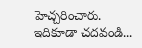హెచ్చరించారు.
ఇదికూడా చదవండి...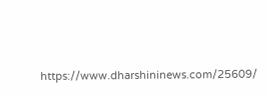https://www.dharshininews.com/25609/